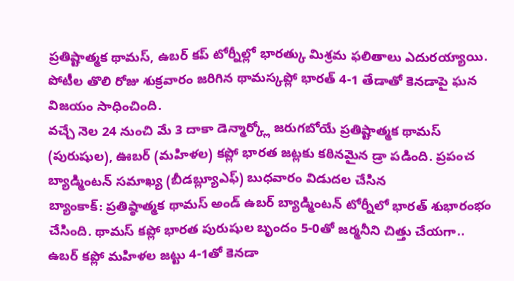ప్రతిష్టాత్మక థామస్, ఉబర్ కప్ టోర్నీల్లో భారత్కు మిశ్రమ ఫలితాలు ఎదురయ్యాయి. పోటీల తొలి రోజు శుక్రవారం జరిగిన థామస్కప్లో భారత్ 4-1 తేడాతో కెనడాపై ఘన విజయం సాధించింది.
వచ్చే నెల 24 నుంచి మే 3 దాకా డెన్మార్క్లో జరుగబోయే ప్రతిష్టాత్మక థామస్ (పురుషుల), ఊబర్ (మహిళల) కప్లో భారత జట్లకు కఠినమైన డ్రా పడింది. ప్రపంచ బ్యాడ్మింటన్ సమాఖ్య (బీడబ్ల్యూఎఫ్) బుధవారం విడుదల చేసిన
బ్యాంకాక్: ప్రతిష్ఠాత్మక థామస్ అండ్ ఉబర్ బ్యాడ్మింటన్ టోర్నీలో భారత్ శుభారంభం చేసింది. థామస్ కప్లో భారత పురుషుల బృందం 5-0తో జర్మనీని చిత్తు చేయగా.. ఉబర్ కప్లో మహిళల జట్టు 4-1తో కెనడా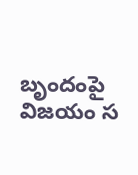బృందంపై విజయం స